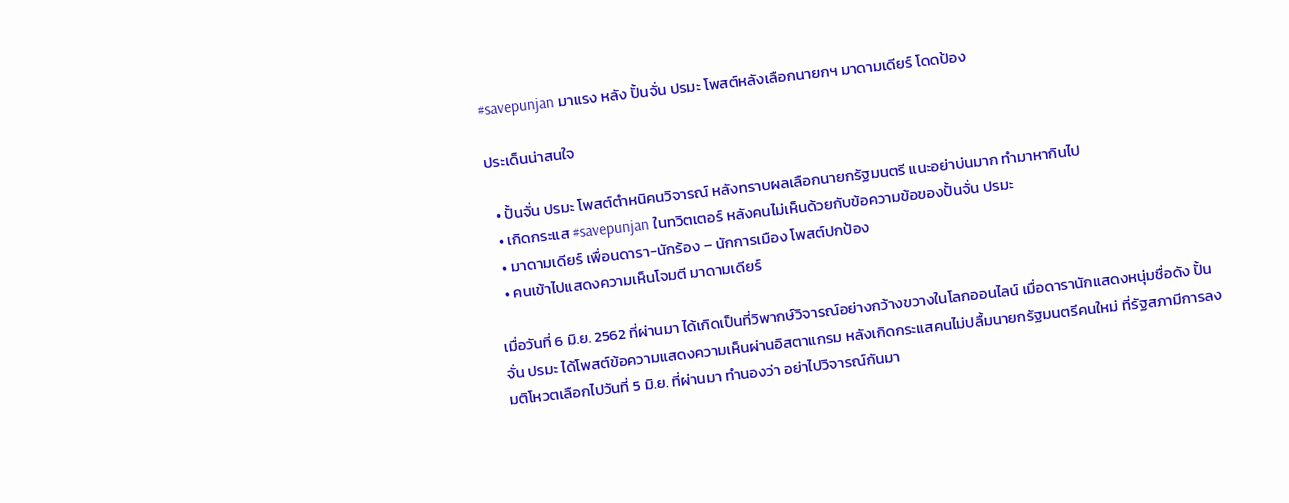#savepunjan มาแรง หลัง ปั้นจั่น ปรมะ โพสต์หลังเลือกนายกฯ มาดามเดียร์ โดดป้อง

ประเด็นน่าสนใจ

  • ปั้นจั่น ปรมะ โพสต์ตำหนิคนวิจารณ์ หลังทราบผลเลือกนายกรัฐมนตรี แนะอย่าบ่นมาก ทำมาหากินไป
  • เกิดกระแส #savepunjan ในทวิตเตอร์ หลังคนไม่เห็นด้วยกับข้อความข้อของปั้นจั่น ปรมะ
  • มาดามเดียร์ เพื่อนดารา-นักร้อง – นักการเมือง โพสต์ปกป้อง
  • คนเข้าไปแสดงความเห็นโจมตี มาดามเดียร์

เมื่อวันที่ 6 มิ.ย. 2562 ที่ผ่านมา ได้เกิดเป็นที่วิพากษ์วิจารณ์อย่างกว้างขวางในโลกออนไลน์ เมื่อดารานักแสดงหนุ่มชื่อดัง ปั้นจั่น ปรมะ ได้โพสต์ข้อความแสดงความเห็นผ่านอิสตาแกรม หลังเกิดกระแสคนไม่ปลื้มนายกรัฐมนตรีคนใหม่ ที่รัฐสภามีการลงมติโหวตเลือกไปวันที่ 5 มิ.ย. ที่ผ่านมา ทำนองว่า อย่าไปวิจารณ์กันมา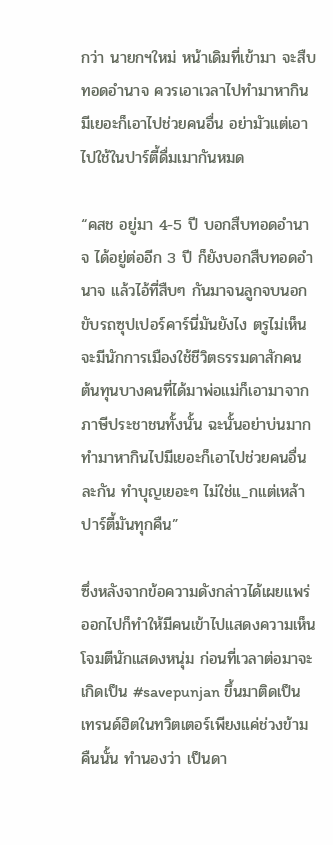กว่า นายกฯใหม่ หน้าเดิมที่เข้ามา จะสืบทอดอำนาจ ควรเอาเวลาไปทำมาหากิน มีเยอะก็เอาไปช่วยคนอื่น อย่ามัวแต่เอาไปใช้ในปาร์ตี้ดื่มเมากันหมด

“คสช อยู่มา 4-5 ปี บอกสืบทอดอำนาจ ได้อยู่ต่ออีก 3 ปี ก็ยังบอกสืบทอดอำนาจ แล้วไอ้ที่สืบๆ กันมาจนลูกจบนอกขับรถซุปเปอร์คาร์นี่มันยังไง ตรูไม่เห็นจะมีนักการเมืองใช้ชีวิตธรรมดาสักคน ต้นทุนบางคนที่ได้มาพ่อแม่ก็เอามาจากภาษีประชาชนทั้งนั้น ฉะนั้นอย่าบ่นมาก ทำมาหากินไปมีเยอะก็เอาไปช่วยคนอื่นละกัน ทำบุญเยอะๆ ไม่ใช่แ_กแต่เหล้าปาร์ตี้มันทุกคืน”

ซึ่งหลังจากข้อความดังกล่าวได้เผยแพร่ออกไปก็ทำให้มีคนเข้าไปแสดงความเห็นโจมตีนักแสดงหนุ่ม ก่อนที่เวลาต่อมาจะเกิดเป็น #savepunjan ขึ้นมาติดเป็นเทรนด์ฮิตในทวิตเตอร์เพียงแค่ช่วงข้ามคืนนั้น ทำนองว่า เป็นดา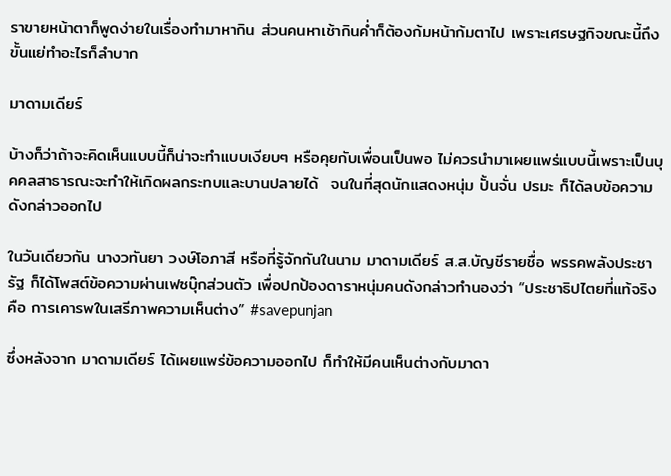ราขายหน้าตาก็พูดง่ายในเรื่องทำมาหากิน ส่วนคนหาเช้ากินค่ำก็ต้องก้มหน้าก้มตาไป เพราะเศรษฐกิจขณะนี้ถึงขั้นแย่ทำอะไรก็ลำบาก

มาดามเดียร์

บ้างก็ว่าถ้าจะคิดเห็นแบบนี้ก็น่าจะทำแบบเงียบๆ หรือคุยกับเพื่อนเป็นพอ ไม่ควรนำมาเผยแพร่แบบนี้เพราะเป็นบุคคลสาธารณะจะทำให้เกิดผลกระทบและบานปลายได้  จนในที่สุดนักแสดงหนุ่ม ปั้นจั่น ปรมะ ก็ได้ลบข้อความดังกล่าวออกไป

ในวันเดียวกัน นางวทันยา วงษ์โอภาสี หรือที่รู้จักกันในนาม มาดามเดียร์ ส.ส.บัญชีรายชื่อ พรรคพลังประชารัฐ ก็ได้โพสต์ข้อความผ่านเฟซบุ๊กส่วนตัว เพื่อปกป้องดาราหนุ่มคนดังกล่าวทำนองว่า “ประชาธิปไตยที่แท้จริง คือ การเคารพในเสรีภาพความเห็นต่าง” #savepunjan

ซึ่งหลังจาก มาดามเดียร์ ได้เผยแพร่ข้อความออกไป ก็ทำให้มีคนเห็นต่างกับมาดา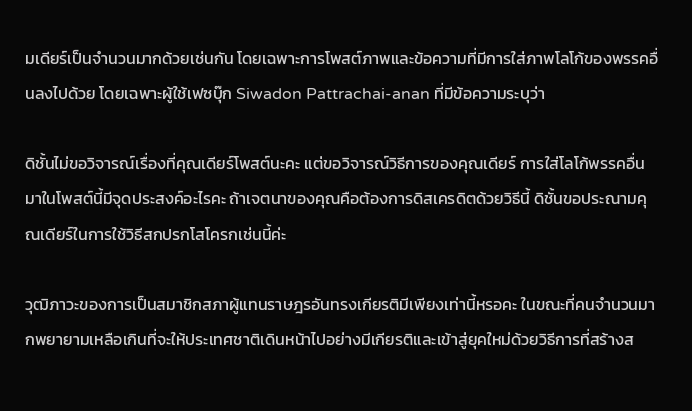มเดียร์เป็นจำนวนมากด้วยเช่นกัน โดยเฉพาะการโพสต์ภาพและข้อความที่มีการใส่ภาพโลโก้ของพรรคอื่นลงไปด้วย โดยเฉพาะผู้ใช้เฟซบุ๊ก Siwadon Pattrachai-anan ที่มีข้อความระบุว่า

ดิชั้นไม่ขอวิจารณ์เรื่องที่คุณเดียร์โพสต์นะคะ แต่ขอวิจารณ์วิธีการของคุณเดียร์ การใส่โลโก้พรรคอื่นมาในโพสต์นี้มีจุดประสงค์อะไรคะ ถ้าเจตนาของคุณคือต้องการดิสเครดิตด้วยวิธีนี้ ดิชั้นขอประณามคุณเดียร์ในการใช้วิธีสกปรกโสโครกเช่นนี้ค่ะ

วุฒิภาวะของการเป็นสมาชิกสภาผู้แทนราษฎรอันทรงเกียรติมีเพียงเท่านี้หรอคะ ในขณะที่คนจำนวนมากพยายามเหลือเกินที่จะให้ประเทศชาติเดินหน้าไปอย่างมีเกียรติและเข้าสู่ยุคใหม่ด้วยวิธีการที่สร้างส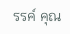รรค์ คุณ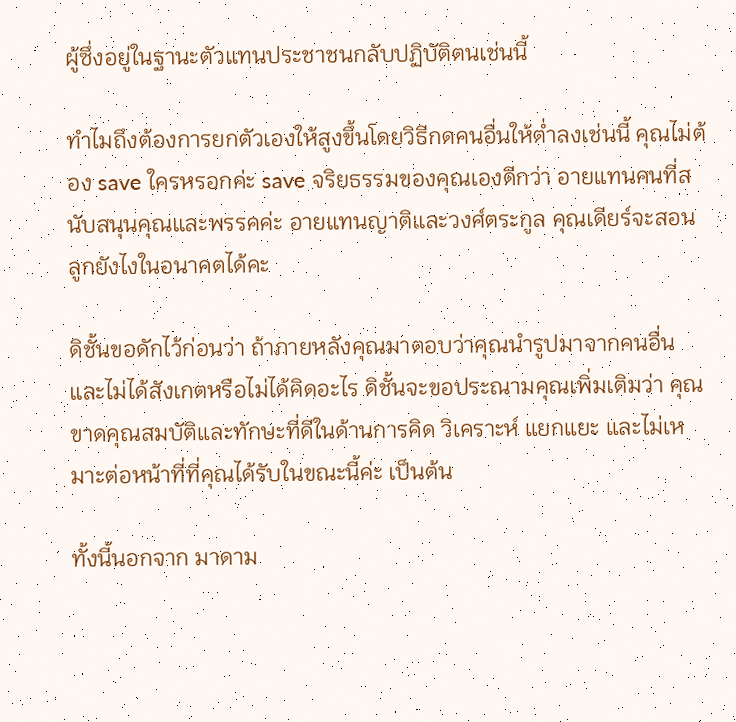ผู้ซึ่งอยู่ในฐานะตัวแทนประชาชนกลับปฏิบัติตนเช่นนี้

ทำไมถึงต้องการยกตัวเองให้สูงขึ้นโดยวิธีกดคนอื่นให้ต่ำลงเช่นนี้ คุณไม่ต้อง save ใครหรอกค่ะ save จริยธรรมของคุณเองดีกว่า อายแทนคนที่สนับสนุนคุณและพรรคค่ะ อายแทนญาติและวงศ์ตระกูล คุณเดียร์จะสอนลูกยังไงในอนาคตได้คะ

ดิชั้นขอดักไว้ก่อนว่า ถ้าภายหลังคุณมาตอบว่าคุณนำรูปมาจากคนอื่นและไม่ได้สังเกตหรือไม่ได้คิดอะไร ดิชั้นจะขอประณามคุณเพิ่มเติมว่า คุณขาดคุณสมบัติและทักษะที่ดีในด้านการคิด วิเคราะห์ แยกแยะ และไม่เหมาะต่อหน้าที่ที่คุณได้รับในขณะนี้ค่ะ เป็นต้น

ทั้งนี้นอกจาก มาดาม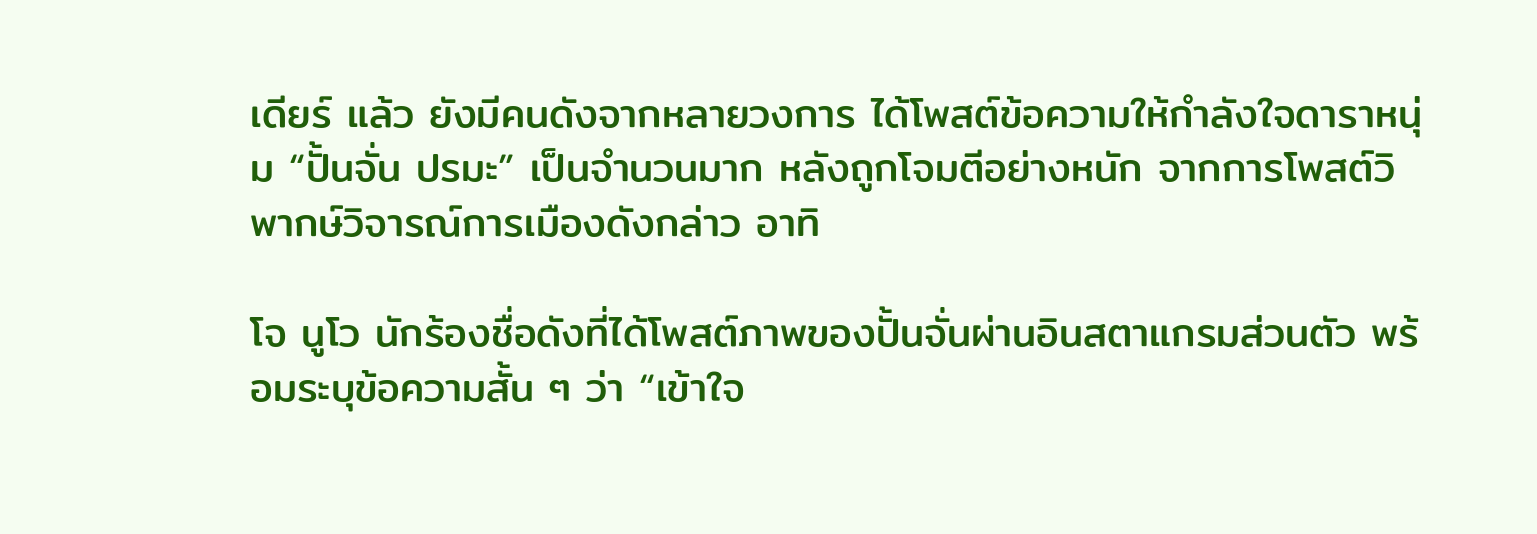เดียร์ แล้ว ยังมีคนดังจากหลายวงการ ได้โพสต์ข้อความให้กำลังใจดาราหนุ่ม “ปั้นจั่น ปรมะ” เป็นจำนวนมาก หลังถูกโจมตีอย่างหนัก จากการโพสต์วิพากษ์วิจารณ์การเมืองดังกล่าว อาทิ

โจ นูโว นักร้องชื่อดังที่ได้โพสต์ภาพของปั้นจั่นผ่านอินสตาแกรมส่วนตัว พร้อมระบุข้อความสั้น ๆ ว่า “เข้าใจ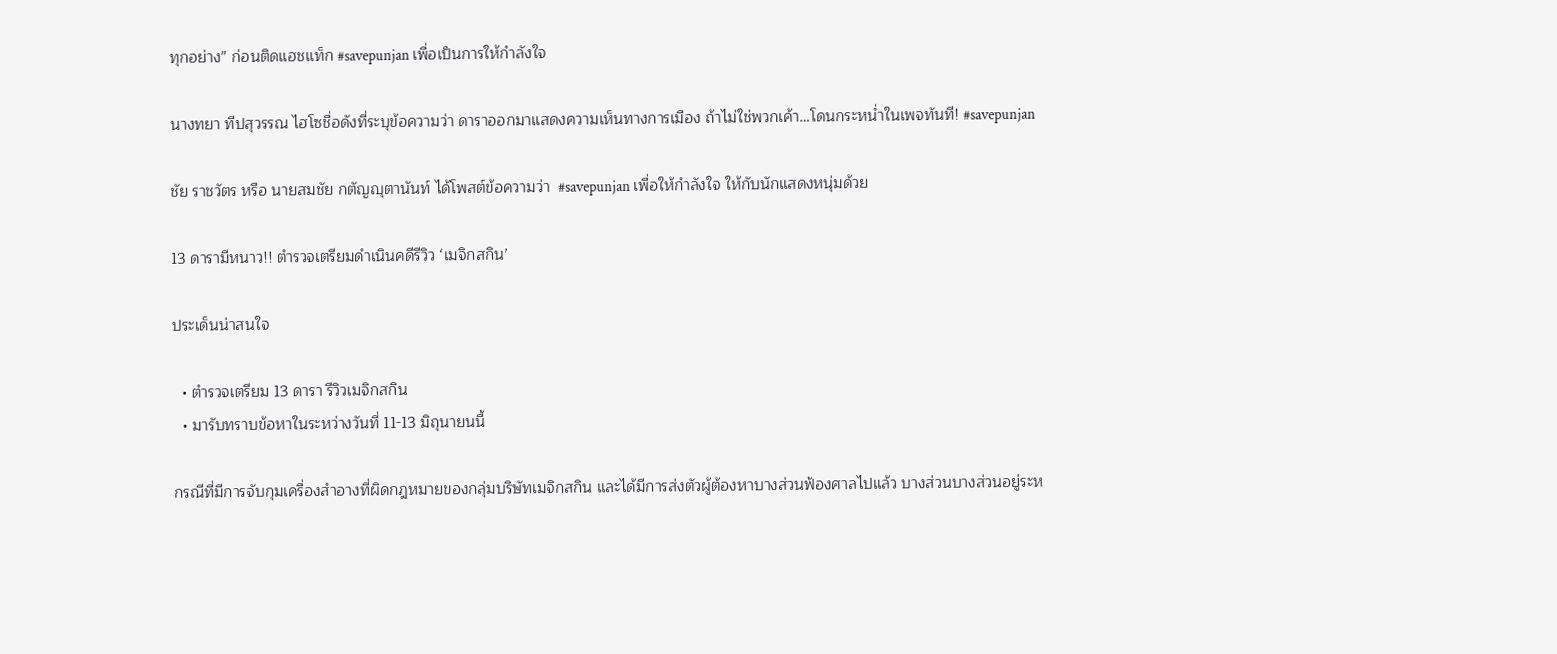ทุกอย่าง” ก่อนติดแฮชแท็ก #savepunjan เพื่อเป็นการให้กำลังใจ

นางทยา ทีปสุวรรณ ไฮโซชื่อดังที่ระบุข้อความว่า ดาราออกมาแสดงความเห็นทางการเมือง ถ้าไม่ใช่พวกเค้า…โดนกระหน่ำในเพจทันที! #savepunjan

ชัย ราชวัตร หรือ นายสมชัย กตัญญุตานันท์ ได้โพสต์ข้อความว่า  #savepunjan เพื่อให้กำลังใจ ให้กับนักแสดงหนุ่มด้วย

13 ดารามีหนาว!! ตำรวจเตรียมดำเนินคดีรีวิว ‘เมจิกสกิน’

ประเด็นน่าสนใจ

  • ตำรวจเตรียม 13 ดารา รีวิวเมจิกสกิน
  • มารับทราบข้อหาในระหว่างวันที่ 11-13 มิถุนายนนี้

กรณีที่มีการจับกุมเครื่องสำอางที่ผิดกฎหมายของกลุ่มบริษัทเมจิกสกิน และได้มีการส่งตัวผู้ต้องหาบางส่วนฟ้องศาลไปแล้ว บางส่วนบางส่วนอยู่ระห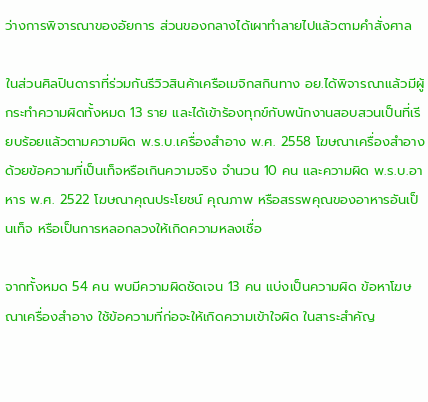ว่างการพิจารณาของอัยการ ส่วนของกลางได้เผาทำลายไปแล้วตามคำสั่งศาล

ในส่วนศิลปินดาราที่ร่วมกันรีวิวสินค้าเครือเมจิกสกินทาง อย.ได้พิจารณาแล้วมีผู้กระทำความผิดทั้งหมด 13 ราย และได้เข้าร้องทุกข์กับพนักงานสอบสวนเป็นที่เรียบร้อยแล้วตามความผิด พ.ร.บ.เครื่องสำอาง พ.ศ. 2558 โฆษณาเครื่องสำอางด้วยข้อความที่เป็นเท็จหรือเกินความจริง จำนวน 10 คน และความผิด พ.ร.บ.อาหาร พ.ศ. 2522 โฆษณาคุณประโยชน์ คุณภาพ หรือสรรพคุณของอาหารอันเป็นเท็จ หรือเป็นการหลอกลวงให้เกิดความหลงเชื่อ

จากทั้งหมด 54 คน พบมีความผิดชัดเจน 13 คน แบ่งเป็นความผิด ข้อหาโฆษณาเครื่องสำอาง ใช้ข้อความที่ก่อจะให้เกิดความเข้าใจผิด ในสาระสำคัญ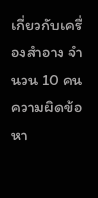เกี่ยวกับเครื่องสำอาง จำนวน 10 คนความผิดข้อหา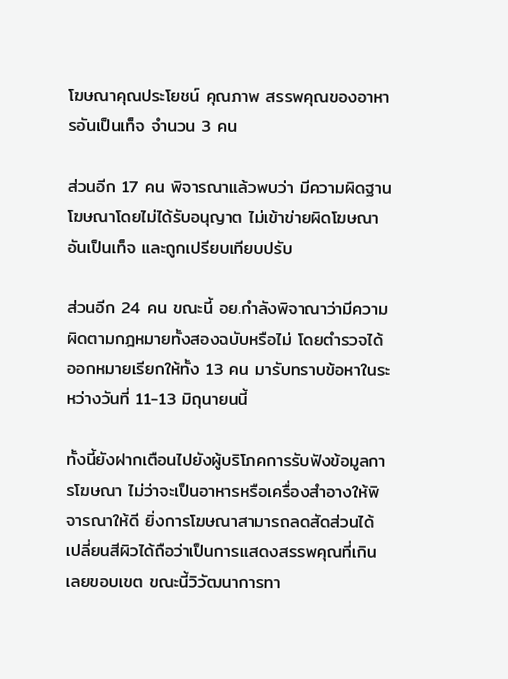โฆษณาคุณประโยชน์ คุณภาพ สรรพคุณของอาหารอันเป็นเท็จ จำนวน 3 คน

ส่วนอีก 17 คน พิจารณาแล้วพบว่า มีความผิดฐานโฆษณาโดยไม่ได้รับอนุญาต ไม่เข้าข่ายผิดโฆษณาอันเป็นเท็จ และถูกเปรียบเทียบปรับ

ส่วนอีก 24 คน ขณะนี้ อย.กำลังพิจาณาว่ามีความผิดตามกฎหมายทั้งสองฉบับหรือไม่ โดยตำรวจได้ออกหมายเรียกให้ทั้ง 13 คน มารับทราบข้อหาในระหว่างวันที่ 11-13 มิถุนายนนี้

ทั้งนี้ยังฝากเตือนไปยังผู้บริโภคการรับฟังข้อมูลการโฆษณา ไม่ว่าจะเป็นอาหารหรือเครื่องสำอางให้พิจารณาให้ดี ยิ่งการโฆษณาสามารถลดสัดส่วนได้ เปลี่ยนสีผิวได้ถือว่าเป็นการแสดงสรรพคุณที่เกินเลยขอบเขต ขณะนี้วิวัฒนาการทา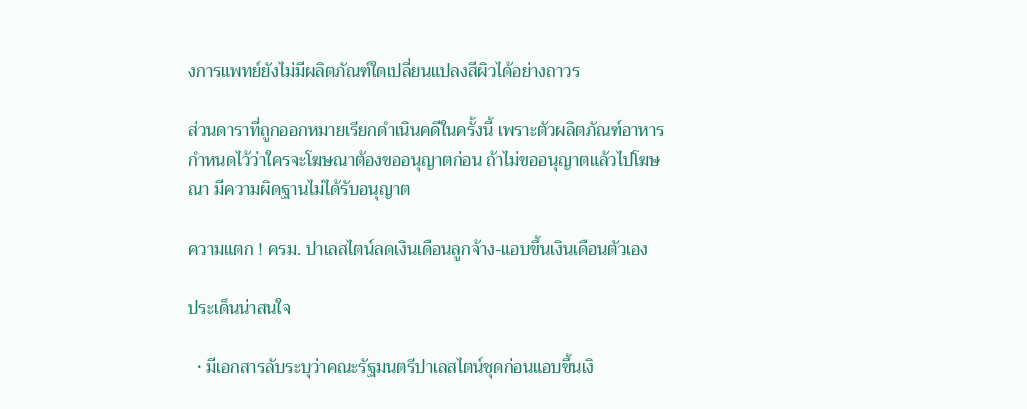งการแพทย์ยังไม่มีผลิตภัณฑ์ใดเปลี่ยนแปลงสีผิวได้อย่างถาวร

ส่วนดาราที่ถูกออกหมายเรียกดำเนินคดีในครั้งนี้ เพราะตัวผลิตภัณฑ์อาหาร กำหนดไว้ว่าใครจะโฆษณาต้องขออนุญาตก่อน ถ้าไม่ขออนุญาตแล้วไปโฆษณา มีความผิดฐานไม่ได้รับอนุญาต

ความแตก ! ครม. ปาเลสไตน์ลดเงินเดือนลูกจ้าง-แอบขึ้นเงินเดือนตัวเอง

ประเด็นน่าสนใจ

  • มีเอกสารลับระบุว่าคณะรัฐมนตรีปาเลสไตน์ชุดก่อนแอบขึ้นเงิ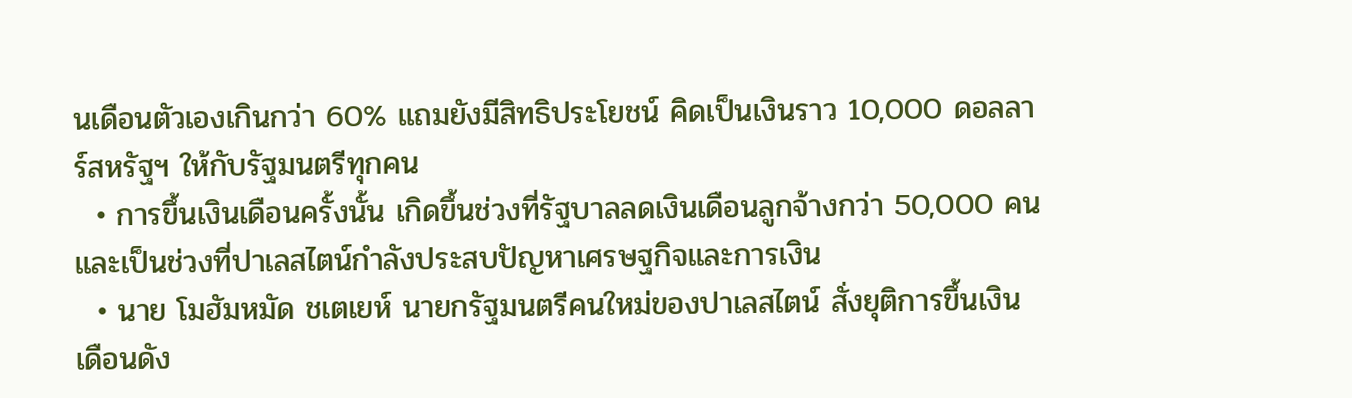นเดือนตัวเองเกินกว่า 60% แถมยังมีสิทธิประโยชน์ คิดเป็นเงินราว 10,000 ดอลลาร์สหรัฐฯ ให้กับรัฐมนตรีทุกคน
  • การขึ้นเงินเดือนครั้งนั้น เกิดขึ้นช่วงที่รัฐบาลลดเงินเดือนลูกจ้างกว่า 50,000 คน และเป็นช่วงที่ปาเลสไตน์กำลังประสบปัญหาเศรษฐกิจและการเงิน
  • นาย โมฮัมหมัด ชเตเยห์ นายกรัฐมนตรีคนใหม่ของปาเลสไตน์ สั่งยุติการขึ้นเงินเดือนดัง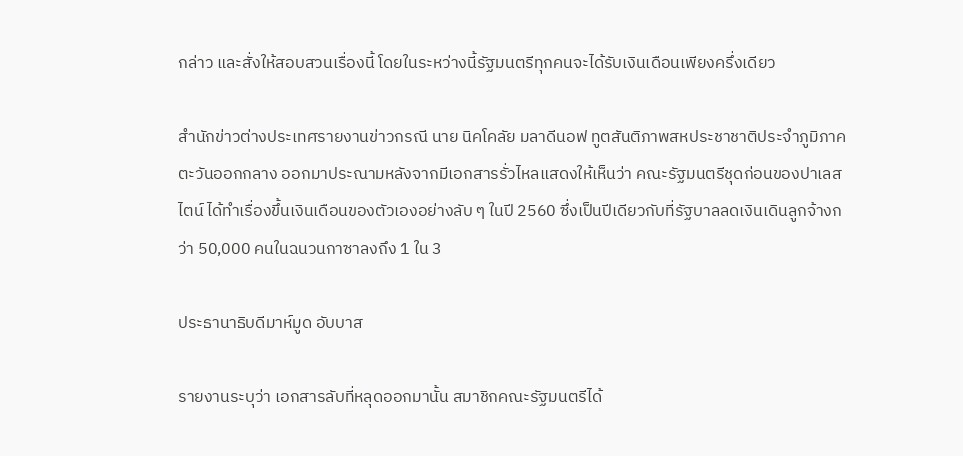กล่าว และสั่งให้สอบสวนเรื่องนี้ โดยในระหว่างนี้รัฐมนตรีทุกคนจะได้รับเงินเดือนเพียงครึ่งเดียว

สำนักข่าวต่างประเทศรายงานข่าวกรณี นาย นิคโคลัย มลาดีนอฟ ทูตสันติภาพสหประชาชาติประจำภูมิภาคตะวันออกกลาง ออกมาประณามหลังจากมีเอกสารรั่วไหลแสดงให้เห็นว่า คณะรัฐมนตรีชุดก่อนของปาเลสไตน์ ได้ทำเรื่องขึ้นเงินเดือนของตัวเองอย่างลับ ๆ ในปี 2560 ซึ่งเป็นปีเดียวกับที่รัฐบาลลดเงินเดินลูกจ้างกว่า 50,000 คนในฉนวนกาซาลงถึง 1 ใน 3

ประธานาธิบดีมาห์มูด อับบาส

รายงานระบุว่า เอกสารลับที่หลุดออกมานั้น สมาชิกคณะรัฐมนตรีได้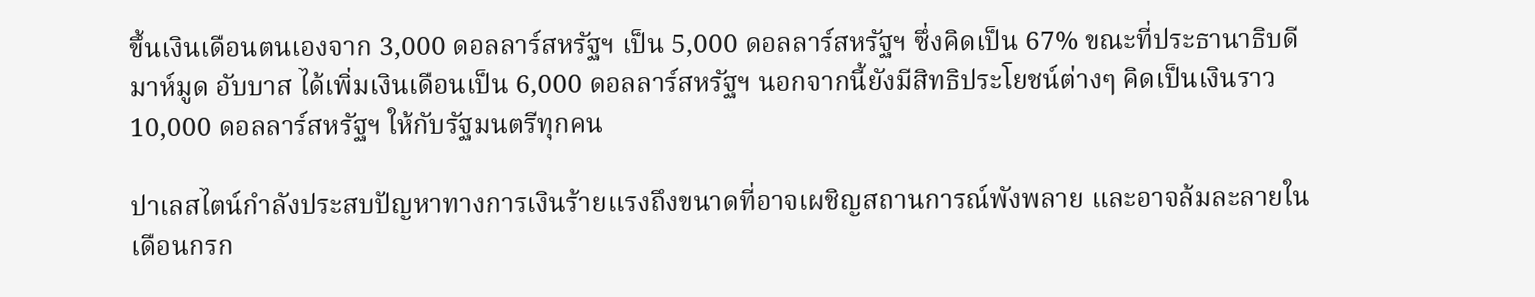ขึ้นเงินเดือนตนเองจาก 3,000 ดอลลาร์สหรัฐฯ เป็น 5,000 ดอลลาร์สหรัฐฯ ซึ่งคิดเป็น 67% ขณะที่ประธานาธิบดีมาห์มูด อับบาส ได้เพิ่มเงินเดือนเป็น 6,000 ดอลลาร์สหรัฐฯ นอกจากนี้ยังมีสิทธิประโยชน์ต่างๆ คิดเป็นเงินราว 10,000 ดอลลาร์สหรัฐฯ ให้กับรัฐมนตรีทุกคน

ปาเลสไตน์กำลังประสบปัญหาทางการเงินร้ายแรงถึงขนาดที่อาจเผชิญสถานการณ์พังพลาย และอาจล้มละลายในเดือนกรก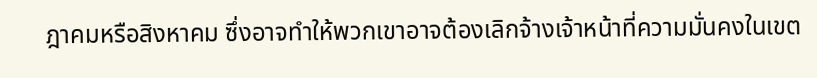ฎาคมหรือสิงหาคม ซึ่งอาจทำให้พวกเขาอาจต้องเลิกจ้างเจ้าหน้าที่ความมั่นคงในเขต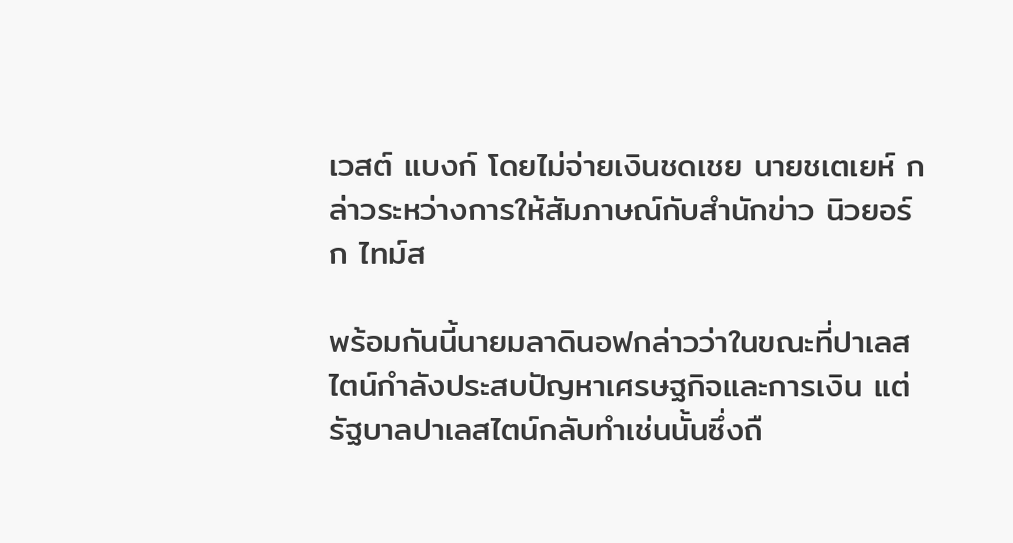เวสต์ แบงก์ โดยไม่จ่ายเงินชดเชย นายชเตเยห์ กล่าวระหว่างการให้สัมภาษณ์กับสำนักข่าว นิวยอร์ก ไทม์ส

พร้อมกันนี้นายมลาดินอฟกล่าวว่าในขณะที่ปาเลสไตน์กำลังประสบปัญหาเศรษฐกิจและการเงิน แต่รัฐบาลปาเลสไตน์กลับทำเช่นนั้นซึ่งถื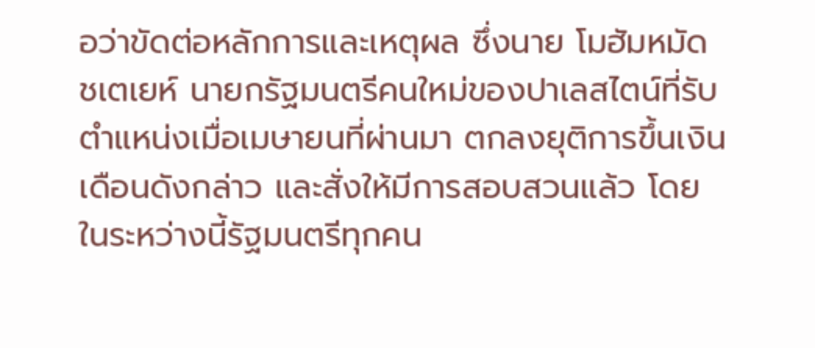อว่าขัดต่อหลักการและเหตุผล ซึ่งนาย โมฮัมหมัด ชเตเยห์ นายกรัฐมนตรีคนใหม่ของปาเลสไตน์ที่รับตำแหน่งเมื่อเมษายนที่ผ่านมา ตกลงยุติการขึ้นเงินเดือนดังกล่าว และสั่งให้มีการสอบสวนแล้ว โดยในระหว่างนี้รัฐมนตรีทุกคน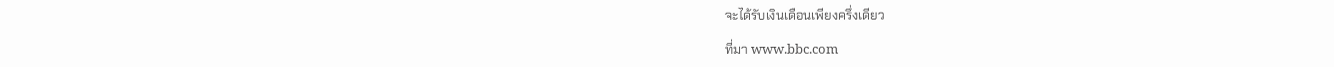จะได้รับเงินเดือนเพียงครึ่งเดียว

ที่มา www.bbc.com